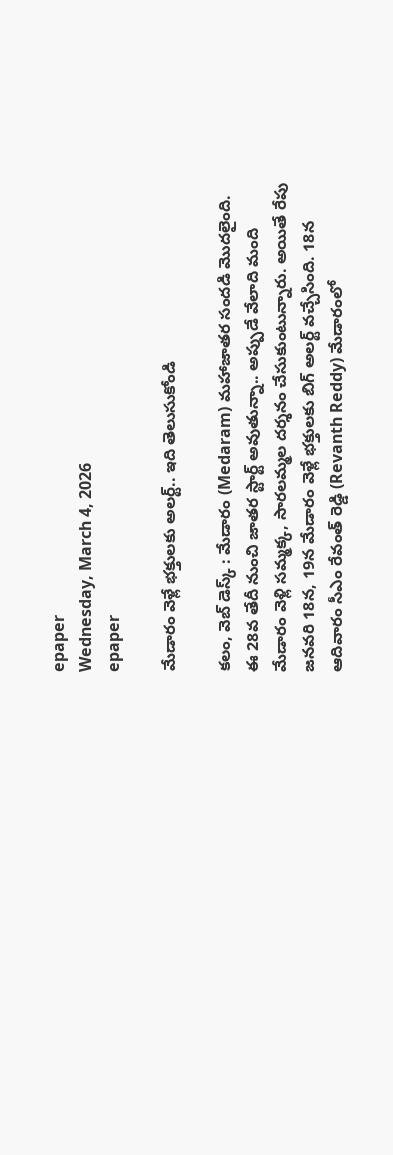epaper
Wednesday, March 4, 2026
epaper

మేడారం వెళ్లే భక్తులకు అలర్ట్.. ఇది తెలుసుకోండి

కలం, వెబ్ డెస్క్ : మేడారం (Medaram) మహాజాతర సందడి మొదలైంది. ఈ 28వ తేదీ నుంచి జాతర స్టార్ట్ అవుతున్నా.. అప్పుడే వేలాది మంది మేడారం వెళ్లి సమ్మక్క, సారలమ్మల దర్శనం చేసుకుంటున్నారు. అయితే రేపు జనవరి 18న, 19న మేడారం వెళ్లే భక్తులకు బిగ్ అలర్ట్ వచ్చేసింది. 18న ఆదివారం సీఎం రేవంత్ రెడ్డి (Revanth Reddy) మేడారంలో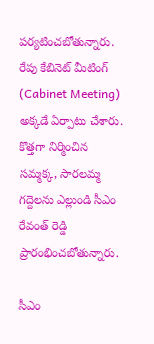పర్యటించబోతున్నారు. రేపు కేబినెట్ మీటింగ్ (Cabinet Meeting) అక్కడే ఏర్పాటు చేశారు. కొత్తగా నిర్మించిన సమ్మక్క, సారలమ్మ గద్దెలను ఎల్లుండి సీఎం రేవంత్ రెడ్డి ప్రారంభించబోతున్నారు.

సీఎం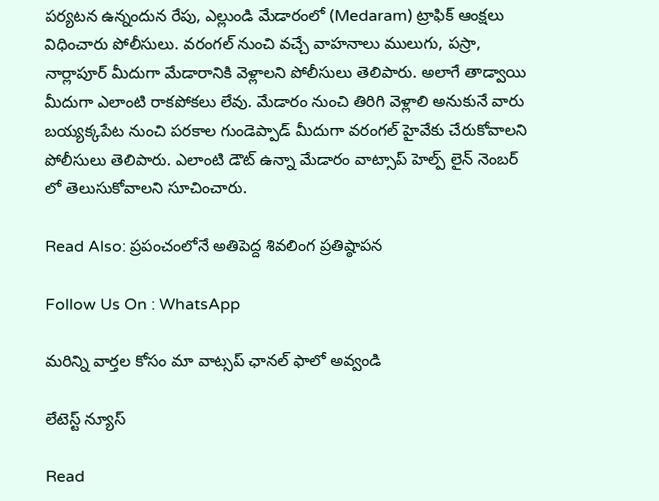పర్యటన ఉన్నందున రేపు, ఎల్లుండి మేడారంలో (Medaram) ట్రాఫిక్ ఆంక్షలు విధించారు పోలీసులు. వరంగల్ నుంచి వచ్చే వాహనాలు ములుగు, పస్రా, నార్లాపూర్ మీదుగా మేడారానికి వెళ్లాలని పోలీసులు తెలిపారు. అలాగే తాడ్వాయి మీదుగా ఎలాంటి రాకపోకలు లేవు. మేడారం నుంచి తిరిగి వెళ్లాలి అనుకునే వారు బయ్యక్కపేట నుంచి పరకాల గుండెప్పాడ్ మీదుగా వరంగల్ హైవేకు చేరుకోవాలని పోలీసులు తెలిపారు. ఎలాంటి డౌట్ ఉన్నా మేడారం వాట్సాప్ హెల్ప్ లైన్ నెంబర్ లో తెలుసుకోవాలని సూచించారు.

Read Also: ప్రపంచంలోనే అతిపెద్ద శివలింగ ప్రతిష్ఠాపన

Follow Us On : WhatsApp

మ‌రిన్ని వార్త‌ల కోసం మా వాట్స‌ప్ ఛాన‌ల్ ఫాలో అవ్వండి

లేటెస్ట్ న్యూస్‌

Read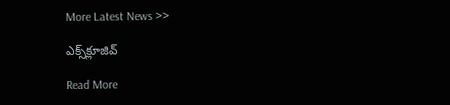More Latest News >>

ఎక్స్‌క్లూజివ్‌

Read More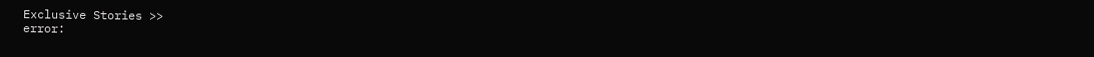Exclusive Stories >>
error: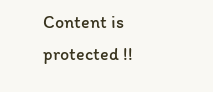Content is protected !!